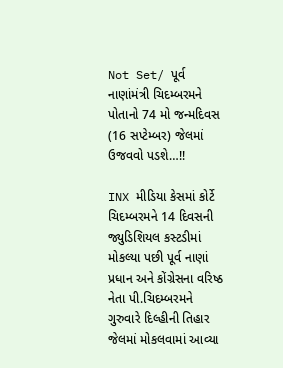Not Set/ પૂર્વ નાણાંમંત્રી ચિદમ્બરમને પોતાનો 74 મો જન્મદિવસ (16 સપ્ટેમ્બર) જેલમાં ઉજવવો પડશે…!!

INX મીડિયા કેસમાં કોર્ટે ચિદમ્બરમને 14 દિવસની જ્યુડિશિયલ કસ્ટડીમાં મોકલ્યા પછી પૂર્વ નાણાં પ્રધાન અને કોંગ્રેસના વરિષ્ઠ નેતા પી.ચિદમ્બરમને ગુરુવારે દિલ્હીની તિહાર જેલમાં મોકલવામાં આવ્યા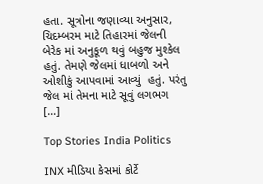હતા. સૂત્રોના જણાવ્યા અનુસાર, ચિદમ્બરમ માટે તિહારમાં જેલની બેરેક માં અનુકૂળ થવું બહુજ મુશ્કેલ હતું. તેમણે જેલમાં ધાબળો અને ઓશીકું આપવામાં આવ્યું  હતું. પરંતુ જેલ માં તેમના માટે સૂવું લગભગ […]

Top Stories India Politics

INX મીડિયા કેસમાં કોર્ટે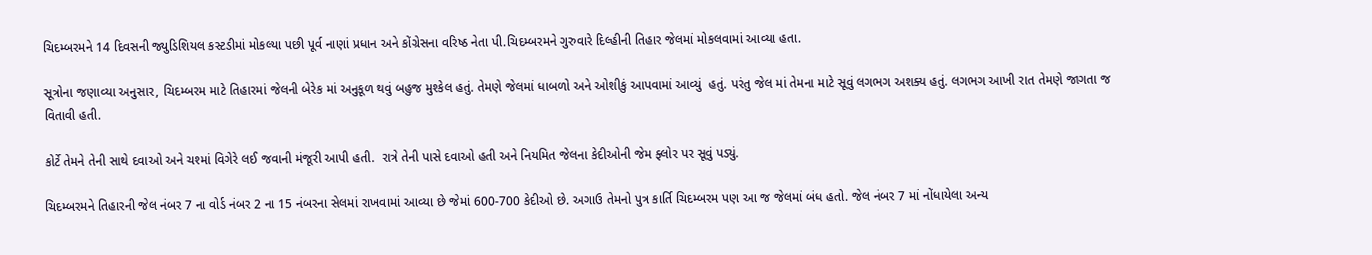ચિદમ્બરમને 14 દિવસની જ્યુડિશિયલ કસ્ટડીમાં મોકલ્યા પછી પૂર્વ નાણાં પ્રધાન અને કોંગ્રેસના વરિષ્ઠ નેતા પી.ચિદમ્બરમને ગુરુવારે દિલ્હીની તિહાર જેલમાં મોકલવામાં આવ્યા હતા.

સૂત્રોના જણાવ્યા અનુસાર, ચિદમ્બરમ માટે તિહારમાં જેલની બેરેક માં અનુકૂળ થવું બહુજ મુશ્કેલ હતું. તેમણે જેલમાં ધાબળો અને ઓશીકું આપવામાં આવ્યું  હતું. પરંતુ જેલ માં તેમના માટે સૂવું લગભગ અશક્ય હતું. લગભગ આખી રાત તેમણે જાગતા જ વિતાવી હતી.

કોર્ટે તેમને તેની સાથે દવાઓ અને ચશ્માં વિગેરે લઈ જવાની મંજૂરી આપી હતી.  રાત્રે તેની પાસે દવાઓ હતી અને નિયમિત જેલના કેદીઓની જેમ ફ્લોર પર સૂવું પડ્યું.

ચિદમ્બરમને તિહારની જેલ નંબર 7 ના વોર્ડ નંબર 2 ના 15 નંબરના સેલમાં રાખવામાં આવ્યા છે જેમાં 600-700 કેદીઓ છે. અગાઉ તેમનો પુત્ર કાર્તિ ચિદમ્બરમ પણ આ જ જેલમાં બંધ હતો. જેલ નંબર 7 માં નોંધાયેલા અન્ય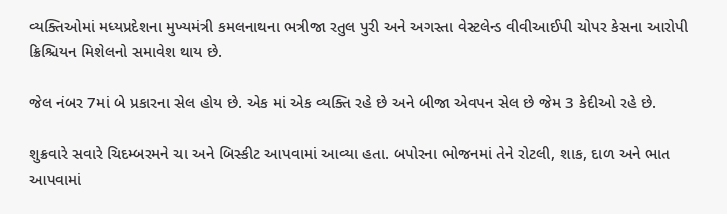વ્યક્તિઓમાં મધ્યપ્રદેશના મુખ્યમંત્રી કમલનાથના ભત્રીજા રતુલ પુરી અને અગસ્તા વેસ્ટલેન્ડ વીવીઆઈપી ચોપર કેસના આરોપી ક્રિશ્ચિયન મિશેલનો સમાવેશ થાય છે.

જેલ નંબર 7માં બે પ્રકારના સેલ હોય છે. એક માં એક વ્યક્તિ રહે છે અને બીજા એવપન સેલ છે જેમ 3 કેદીઓ રહે છે.

શુક્રવારે સવારે ચિદમ્બરમને ચા અને બિસ્કીટ આપવામાં આવ્યા હતા. બપોરના ભોજનમાં તેને રોટલી, શાક, દાળ અને ભાત આપવામાં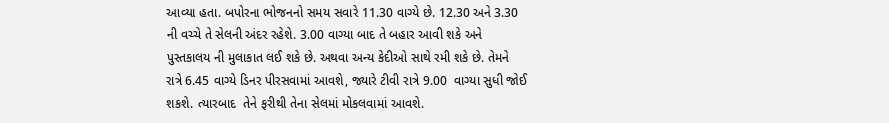આવ્યા હતા. બપોરના ભોજનનો સમય સવારે 11.30 વાગ્યે છે. 12.30 અને 3.30 ની વચ્ચે તે સેલની અંદર રહેશે. 3.00 વાગ્યા બાદ તે બહાર આવી શકે અને પુસ્તકાલય ની મુલાકાત લઈ શકે છે. અથવા અન્ય કેદીઓ સાથે રમી શકે છે. તેમને રાત્રે 6.45 વાગ્યે ડિનર પીરસવામાં આવશે, જ્યારે ટીવી રાત્રે 9.00  વાગ્યા સુધી જોઈ શકશે. ત્યારબાદ  તેને ફરીથી તેના સેલમાં મોકલવામાં આવશે.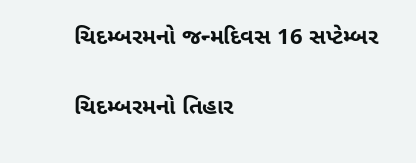ચિદમ્બરમનો જન્મદિવસ 16 સપ્ટેમ્બર

ચિદમ્બરમનો તિહાર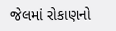જેલમાં રોકાણનો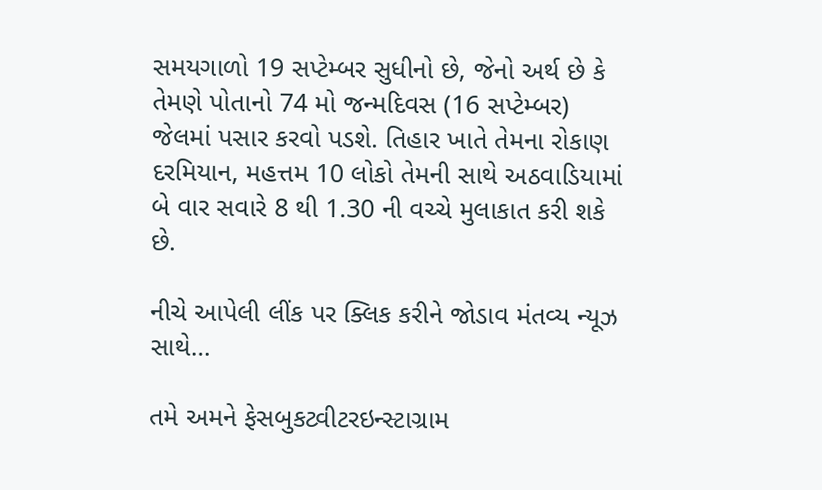સમયગાળો 19 સપ્ટેમ્બર સુધીનો છે, જેનો અર્થ છે કે તેમણે પોતાનો 74 મો જન્મદિવસ (16 સપ્ટેમ્બર) જેલમાં પસાર કરવો પડશે. તિહાર ખાતે તેમના રોકાણ દરમિયાન, મહત્તમ 10 લોકો તેમની સાથે અઠવાડિયામાં બે વાર સવારે 8 થી 1.30 ની વચ્ચે મુલાકાત કરી શકે છે.

નીચે આપેલી લીંક પર ક્લિક કરીને જોડાવ મંતવ્ય ન્યૂઝ સાથે…

તમે અમને ફેસબુકટ્વીટરઇન્સ્ટાગ્રામ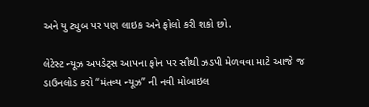અને યુ ટ્યુબ પર પણ લાઇક અને ફોલો કરી શકો છો.

લેટેસ્ટ ન્યૂઝ અપડેટ્સ આપના ફોન પર સૌથી ઝડપી મેળવવા માટે આજે જ ડાઉનલોડ કરો “મંતવ્ય ન્યૂઝ” ની નવી મોબાઇલ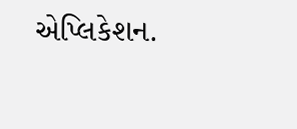એપ્લિકેશન.